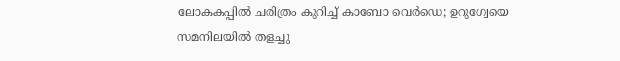ലോകകപ്പിൽ ചരിത്രം കുറിച്ച് കാബോ വെർഡെ; ഉറുഗ്വേയെ സമനിലയിൽ തളച്ചു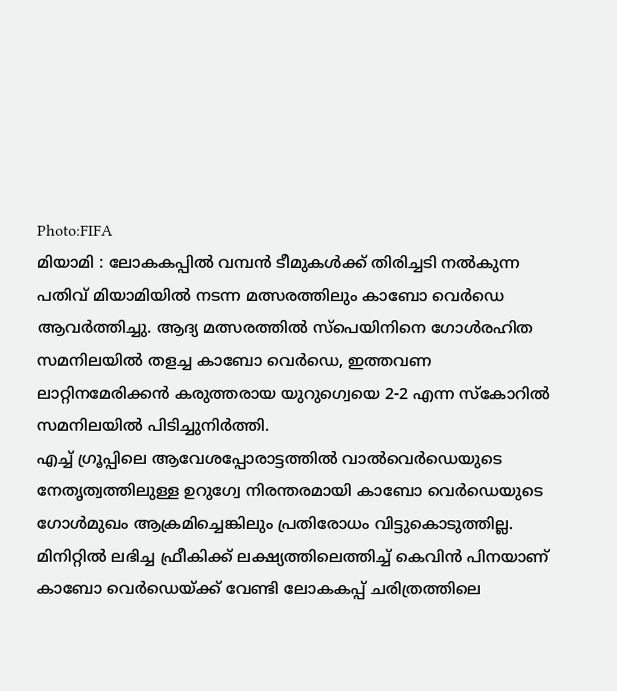Photo:FIFA
മിയാമി : ലോകകപ്പിൽ വമ്പൻ ടീമുകൾക്ക് തിരിച്ചടി നൽകുന്ന പതിവ് മിയാമിയിൽ നടന്ന മത്സരത്തിലും കാബോ വെർഡെ ആവർത്തിച്ചു. ആദ്യ മത്സരത്തിൽ സ്പെയിനിനെ ഗോൾരഹിത സമനിലയിൽ തളച്ച കാബോ വെർഡെ, ഇത്തവണ ലാറ്റിനമേരിക്കൻ കരുത്തരായ യുറുഗ്വെയെ 2-2 എന്ന സ്കോറിൽ സമനിലയിൽ പിടിച്ചുനിർത്തി.
എച്ച് ഗ്രൂപ്പിലെ ആവേശപ്പോരാട്ടത്തിൽ വാൽവെർഡെയുടെ നേതൃത്വത്തിലുള്ള ഉറുഗ്വേ നിരന്തരമായി കാബോ വെർഡെയുടെ ഗോൾമുഖം ആക്രമിച്ചെങ്കിലും പ്രതിരോധം വിട്ടുകൊടുത്തില്ല. മിനിറ്റിൽ ലഭിച്ച ഫ്രീകിക്ക് ലക്ഷ്യത്തിലെത്തിച്ച് കെവിൻ പിനയാണ് കാബോ വെർഡെയ്ക്ക് വേണ്ടി ലോകകപ്പ് ചരിത്രത്തിലെ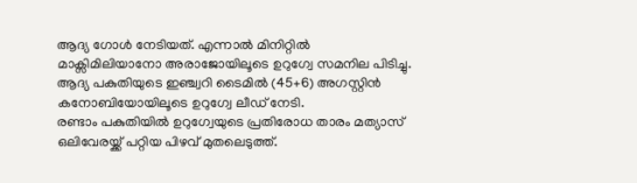ആദ്യ ഗോൾ നേടിയത്. എന്നാൽ മിനിറ്റിൽ മാക്സിമിലിയാനോ അരാജോയിലൂടെ ഉറുഗ്വേ സമനില പിടിച്ചു. ആദ്യ പകുതിയുടെ ഇഞ്ച്വറി ടൈമിൽ (45+6) അഗസ്റ്റിൻ കനോബിയോയിലൂടെ ഉറുഗ്വേ ലീഡ് നേടി.
രണ്ടാം പകുതിയിൽ ഉറുഗ്വേയുടെ പ്രതിരോധ താരം മത്യാസ് ഒലിവേരയ്ക്ക് പറ്റിയ പിഴവ് മുതലെടുത്ത്.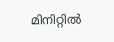മിനിറ്റിൽ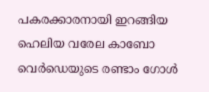പകരക്കാരനായി ഇറങ്ങിയ ഹെലിയ വരേല കാബോ വെർഡെയുടെ രണ്ടാം ഗോൾ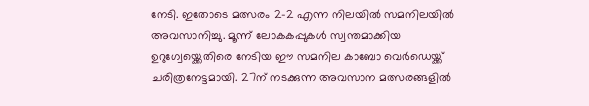നേടി. ഇതോടെ മത്സരം 2-2 എന്ന നിലയിൽ സമനിലയിൽ അവസാനിച്ചു. മൂന്ന് ലോകകപ്പുകൾ സ്വന്തമാക്കിയ ഉറുഗ്വേയ്ക്കെതിരെ നേടിയ ഈ സമനില കാബോ വെർഡെയ്ക്ക് ചരിത്രനേട്ടമായി. 27ന് നടക്കുന്ന അവസാന മത്സരങ്ങളിൽ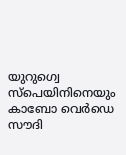യുറുഗ്വെ സ്പെയിനിനെയും കാബോ വെർഡെ സൗദി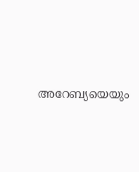അറേബ്യയെയും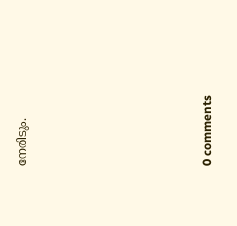നേരിടും.









0 comments